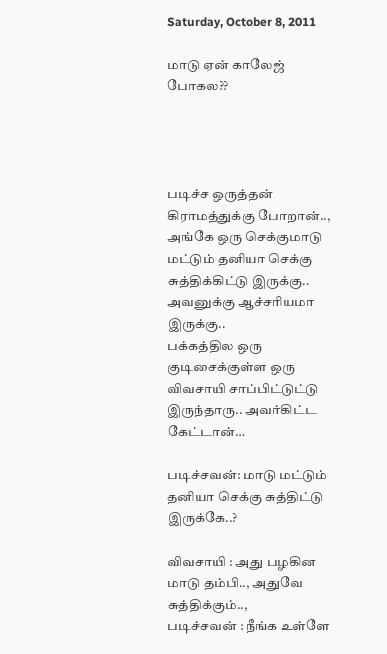Saturday, October 8, 2011

மாடு ஏன் காலேஜ் போகல??




படிச்ச ஒருத்தன் கிராமத்துக்கு போறான்.., அங்கே ஒரு செக்குமாடு மட்டும் தனியா செக்கு சுத்திக்கிட்டு இருக்கு..
அவனுக்கு ஆச்சரியமா இருக்கு..
பக்கத்தில ஒரு குடிசைக்குள்ள ஒரு விவசாயி சாப்பிட்டுட்டு இருந்தாரு.. அவர்கிட்ட கேட்டான்…

படிச்சவன்: மாடு மட்டும் தனியா செக்கு சுத்திட்டு இருக்கே..?

விவசாயி : அது பழகின மாடு தம்பி.., அதுவே சுத்திக்கும்..,
படிச்சவன் : நீங்க உள்ளே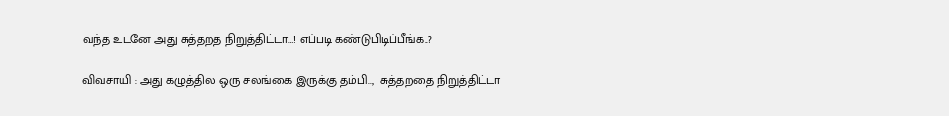வந்த உடனே அது சுத்தறத நிறுத்திட்டா…! எப்படி கண்டுபிடிப்பீங்க..?

விவசாயி : அது கழுத்தில ஒரு சலங்கை இருக்கு தம்பி..,  சுத்தறதை நிறுத்திட்டா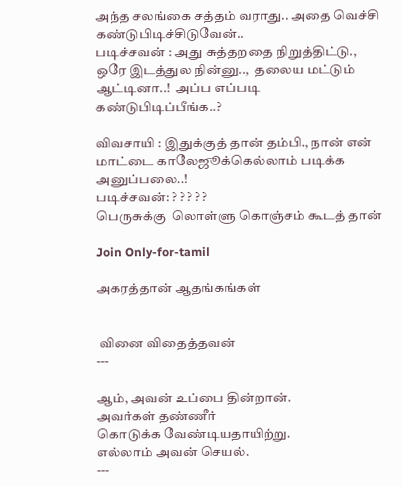அந்த சலங்கை சத்தம் வராது.. அதை வெச்சி கண்டுபிடிச்சிடுவேன்..
படிச்சவன் : அது சுத்தறதை நிறுத்திட்டு., ஒரே இடத்துல நின்னு..,  தலைய மட்டும் ஆட்டினா..!  அப்ப எப்படி கண்டுபிடிப்பீங்க..?

விவசாயி : இதுக்குத் தான் தம்பி., நான் என் மாட்டை காலேஜூக்கெல்லாம் படிக்க அனுப்பலை..!
படிச்சவன்: ? ? ? ? ?
பெருசுக்கு  லொள்ளு கொஞ்சம் கூடத் தான்

Join Only-for-tamil

அகரத்தான் ஆதங்கங்கள்


 வினை விதைத்தவன்
---

ஆம், அவன் உப்பை தின்றான்.
அவர்கள் தண்ணீர்
கொடுக்க வேண்டியதாயிற்று.
எல்லாம் அவன் செயல்.
---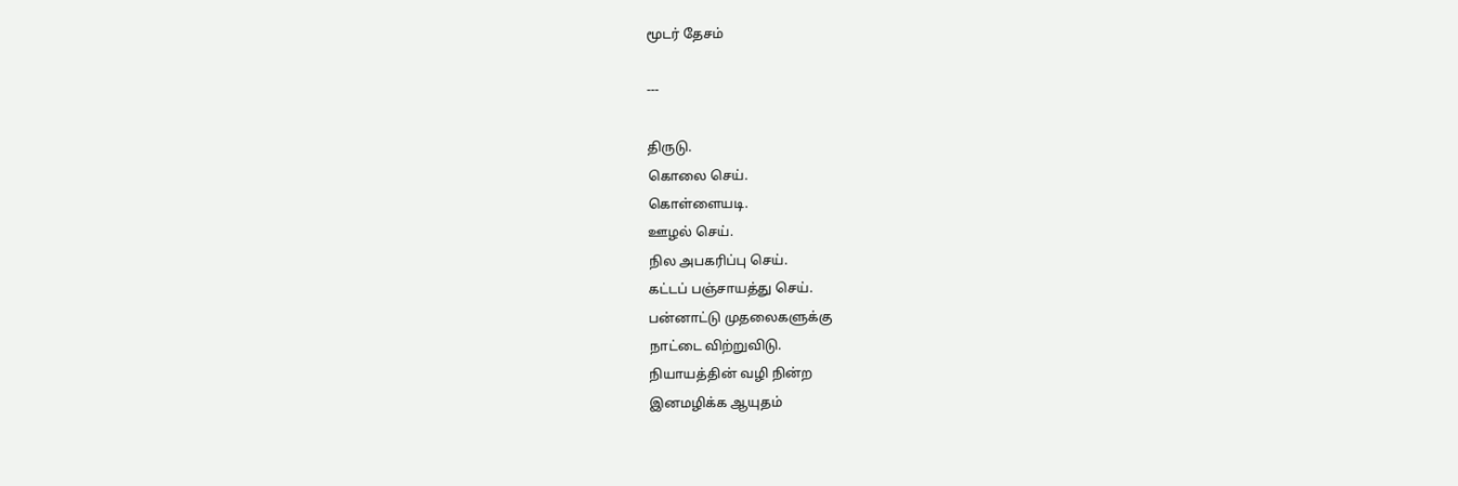மூடர் தேசம்

---

திருடு.
கொலை செய்.
கொள்ளையடி.
ஊழல் செய்.
நில அபகரிப்பு செய்.
கட்டப் பஞ்சாயத்து செய்.
பன்னாட்டு முதலைகளுக்கு
நாட்டை விற்றுவிடு.
நியாயத்தின் வழி நின்ற
இனமழிக்க ஆயுதம்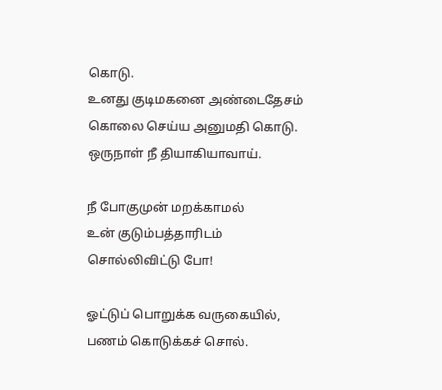கொடு.
உனது குடிமகனை அண்டைதேசம்
கொலை செய்ய அனுமதி கொடு.
ஒருநாள் நீ தியாகியாவாய்.

நீ போகுமுன் மறக்காமல்
உன் குடும்பத்தாரிடம்
சொல்லிவிட்டு போ!

ஓட்டுப் பொறுக்க வருகையில்,
பணம் கொடுக்கச் சொல்.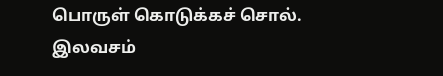பொருள் கொடுக்கச் சொல்.
இலவசம்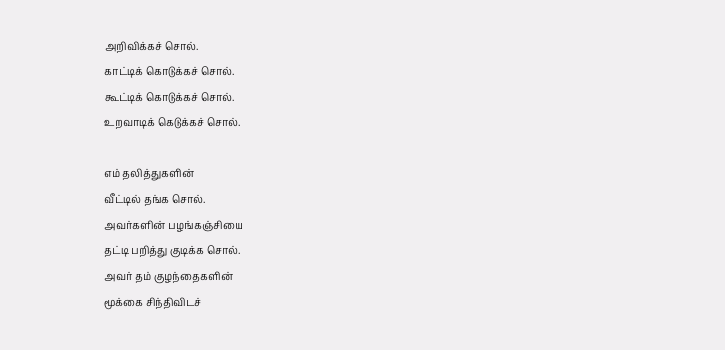அறிவிக்கச் சொல்.
காட்டிக் கொடுக்கச் சொல்.
கூட்டிக் கொடுக்கச் சொல்.
உறவாடிக் கெடுக்கச் சொல்.

எம் தலித்துகளின்
வீட்டில் தங்க சொல்.
அவர்களின் பழங்கஞ்சியை
தட்டி பறித்து குடிக்க சொல்.
அவர் தம் குழந்தைகளின்
மூக்கை சிந்திவிடச்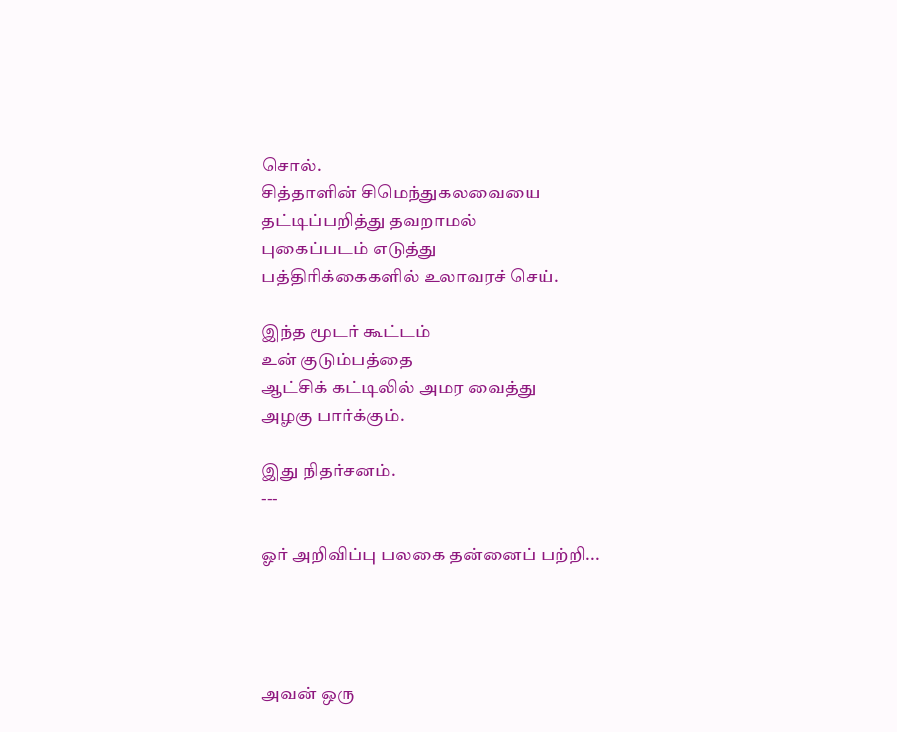சொல்.
சித்தாளின் சிமெந்துகலவையை
தட்டிப்பறித்து தவறாமல்
புகைப்படம் எடுத்து
பத்திரிக்கைகளில் உலாவரச் செய்.

இந்த மூடர் கூட்டம்
உன் குடும்பத்தை
ஆட்சிக் கட்டிலில் அமர வைத்து
அழகு பார்க்கும்.

இது நிதர்சனம்.
---

ஓர் அறிவிப்பு பலகை தன்னைப் பற்றி...




அவன் ஒரு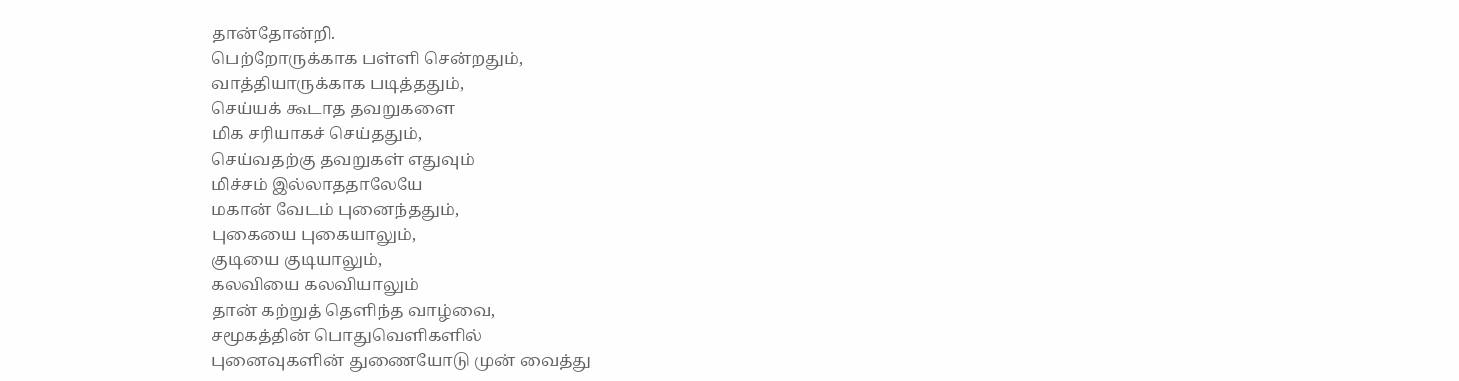தான்தோன்றி.
பெற்றோருக்காக பள்ளி சென்றதும்,
வாத்தியாருக்காக படித்ததும்,
செய்யக் கூடாத தவறுகளை
மிக சரியாகச் செய்ததும்,
செய்வதற்கு தவறுகள் எதுவும்
மிச்சம் இல்லாததாலேயே
மகான் வேடம் புனைந்ததும்,
புகையை புகையாலும்,
குடியை குடியாலும்,
கலவியை கலவியாலும்
தான் கற்றுத் தெளிந்த வாழ்வை,
சமூகத்தின் பொதுவெளிகளில்
புனைவுகளின் துணையோடு முன் வைத்து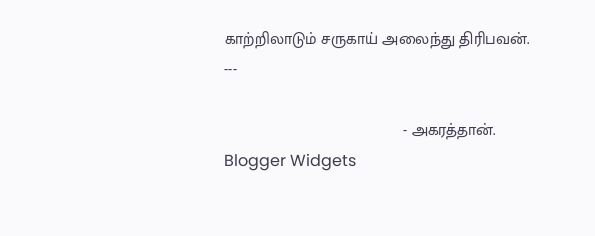காற்றிலாடும் சருகாய் அலைந்து திரிபவன்.
---

                                        - அகரத்தான்.
Blogger Widgets